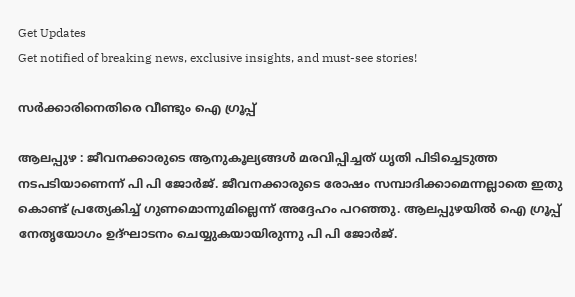Get Updates
Get notified of breaking news, exclusive insights, and must-see stories!

സര്‍ക്കാരിനെതിരെ വീണ്ടും ഐ ഗ്രൂപ്പ്

ആലപ്പുഴ : ജീവനക്കാരുടെ ആനുകൂല്യങ്ങള്‍ മരവിപ്പിച്ചത് ധൃതി പിടിച്ചെടുത്ത നടപടിയാണെന്ന് പി പി ജോര്‍ജ്. ജീവനക്കാരുടെ രോഷം സമ്പാദിക്കാമെന്നല്ലാതെ ഇതു കൊണ്ട് പ്രത്യേകിച്ച് ഗുണമൊന്നുമില്ലെന്ന് അദ്ദേഹം പറഞ്ഞു. ആലപ്പുഴയില്‍ ഐ ഗ്രൂപ്പ് നേതൃയോഗം ഉദ്ഘാടനം ചെയ്യുകയായിരുന്നു പി പി ജോര്‍ജ്.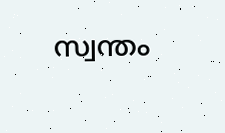സ്വന്തം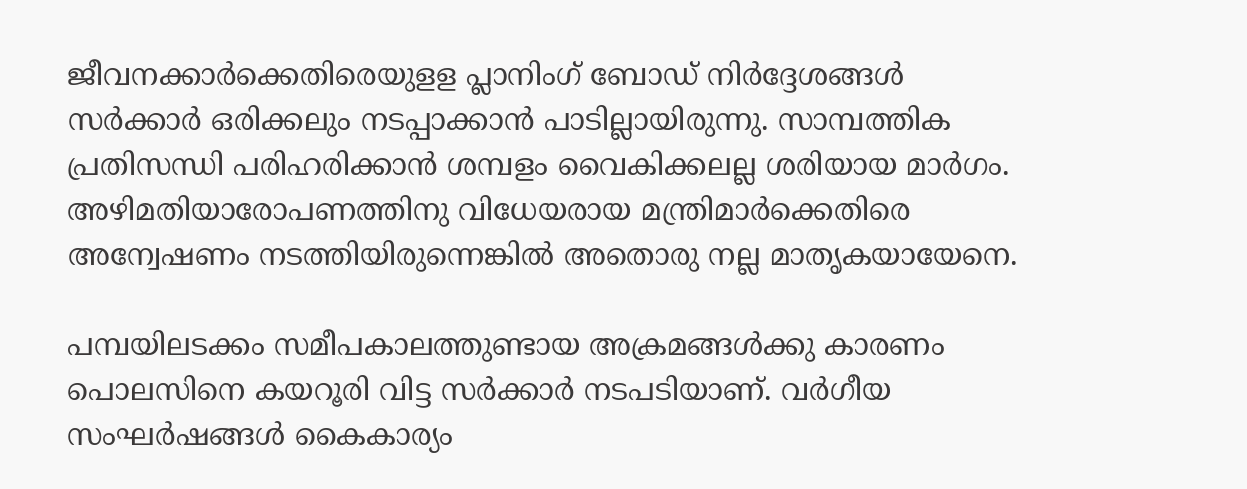ജീവനക്കാര്‍ക്കെതിരെയുളള പ്ലാനിംഗ് ബോഡ് നിര്‍ദ്ദേശങ്ങള്‍ സര്‍ക്കാര്‍ ഒരിക്കലും നടപ്പാക്കാന്‍ പാടില്ലായിരുന്നു. സാമ്പത്തിക പ്രതിസന്ധി പരിഹരിക്കാന്‍ ശമ്പളം വൈകിക്കലല്ല ശരിയായ മാര്‍ഗം. അഴിമതിയാരോപണത്തിനു വിധേയരായ മന്ത്രിമാര്‍ക്കെതിരെ അന്വേഷണം നടത്തിയിരുന്നെങ്കില്‍ അതൊരു നല്ല മാതൃകയായേനെ.

പമ്പയിലടക്കം സമീപകാലത്തുണ്ടായ അക്രമങ്ങള്‍ക്കു കാരണം പൊലസിനെ കയറൂരി വിട്ട സര്‍ക്കാര്‍ നടപടിയാണ്. വര്‍ഗീയ സംഘര്‍ഷങ്ങള്‍ കൈകാര്യം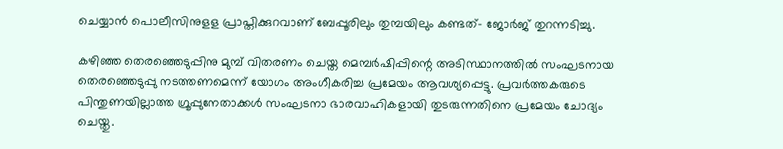ചെയ്യാന്‍ പൊലീസിനുളള പ്രാപ്തിക്കുറവാണ് ബേപ്പൂരിലും തുമ്പയിലും കണ്ടത്- ജോര്‍ജ് തുറന്നടിച്ചു.

കഴിഞ്ഞ തെരഞ്ഞെടുപ്പിനു മുമ്പ് വിതരണം ചെയ്ത മെമ്പര്‍ഷിപ്പിന്റെ അടിസ്ഥാനത്തില്‍ സംഘടനായ തെരഞ്ഞെടുപ്പു നടത്തണമെന്ന് യോഗം അംഗീകരിച്ച പ്രമേയം ആവശ്യപ്പെട്ടു. പ്രവര്‍ത്തകരുടെ പിന്തുണയില്ലാത്ത ഗ്രൂപ്പുനേതാക്കള്‍ സംഘടനാ ഭാരവാഹികളായി തുടരുന്നതിനെ പ്രമേയം ചോദ്യം ചെയ്തു.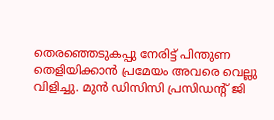തെരഞ്ഞെടുകപ്പു നേരിട്ട് പിന്തുണ തെളിയിക്കാന്‍ പ്രമേയം അവരെ വെല്ലു വിളിച്ചു. മുന്‍ ഡിസിസി പ്രസിഡന്റ് ജി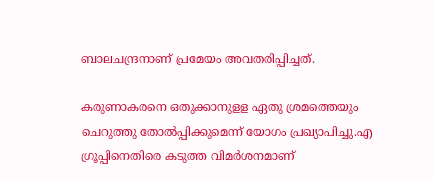ബാലചന്ദ്രനാണ് പ്രമേയം അവതരിപ്പിച്ചത്.

കരുണാകരനെ ഒതുക്കാനുളള ഏതു ശ്രമത്തെയും ചെറുത്തു തോല്‍പ്പിക്കുമെന്ന് യോഗം പ്രഖ്യാപിച്ചു.എ ഗ്രൂപ്പിനെതിരെ കടുത്ത വിമര്‍ശനമാണ്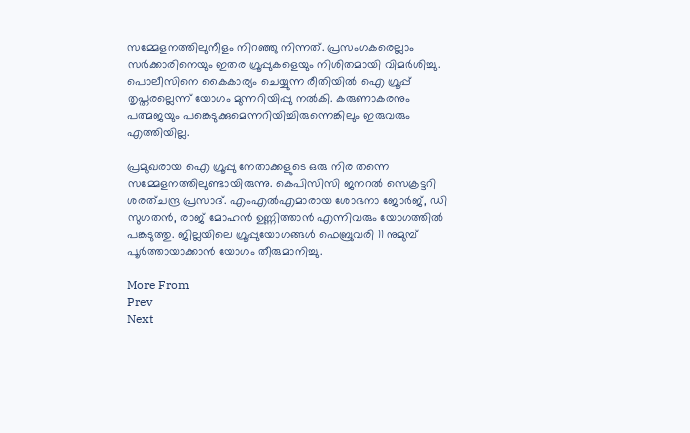സമ്മേളനത്തിലുനീളം നിറഞ്ഞു നിന്നത്. പ്രസംഗകരെല്ലാം സര്‍ക്കാരിനെയും ഇതര ഗ്രൂപ്പുകളെയും നിശിതമായി വിമര്‍ശിച്ചു. പൊലീസിനെ കൈകാര്യം ചെയ്യുന്ന രീതിയില്‍ ഐ ഗ്രൂപ്പ് തൃപ്തരല്ലെന്ന് യോഗം മുന്നറിയിപ്പു നല്‍കി. കരുണാകരനും പത്മജയും പങ്കെടുക്കുമെന്നറിയിച്ചിരുന്നെങ്കിലും ഇരുവരും എത്തിയില്ല.

പ്രമുഖരായ ഐ ഗ്രൂപ്പു നേതാക്കളുടെ ഒരു നിര തന്നെ സമ്മേളനത്തിലുണ്ടായിരുന്നു. കെപിസിസി ജനറല്‍ സെക്രട്ടറി ശരത്ചന്ദ്ര പ്രസാദ്. എംഎല്‍എമാരായ ശോഭനാ ജോര്‍ജ്, ഡി സുഗതന്‍, രാജ് മോഹന്‍ ഉണ്ണിത്താന്‍ എന്നിവരും യോഗത്തില്‍ പങ്കടുത്തു. ജില്ലയിലെ ഗ്രൂപ്പുയോഗങ്ങള്‍ ഫെബ്രുവരി 11 നുമുമ്പ് പൂര്‍ത്തായാക്കാന്‍ യോഗം തീരുമാനിച്ചു.

More From
Prev
Next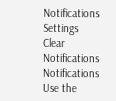Notifications
Settings
Clear Notifications
Notifications
Use the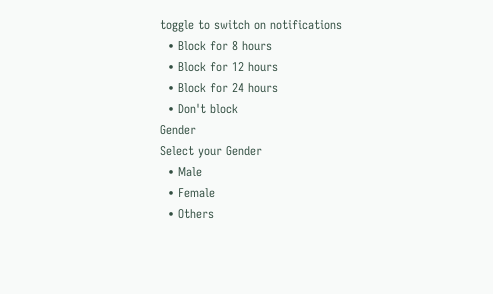toggle to switch on notifications
  • Block for 8 hours
  • Block for 12 hours
  • Block for 24 hours
  • Don't block
Gender
Select your Gender
  • Male
  • Female
  • Others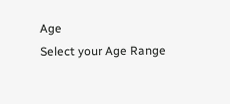Age
Select your Age Range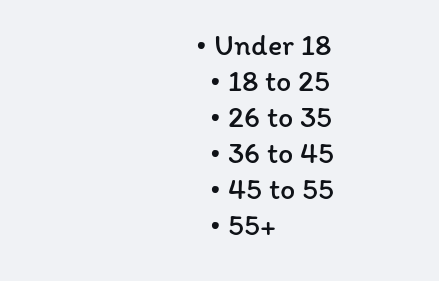• Under 18
  • 18 to 25
  • 26 to 35
  • 36 to 45
  • 45 to 55
  • 55+